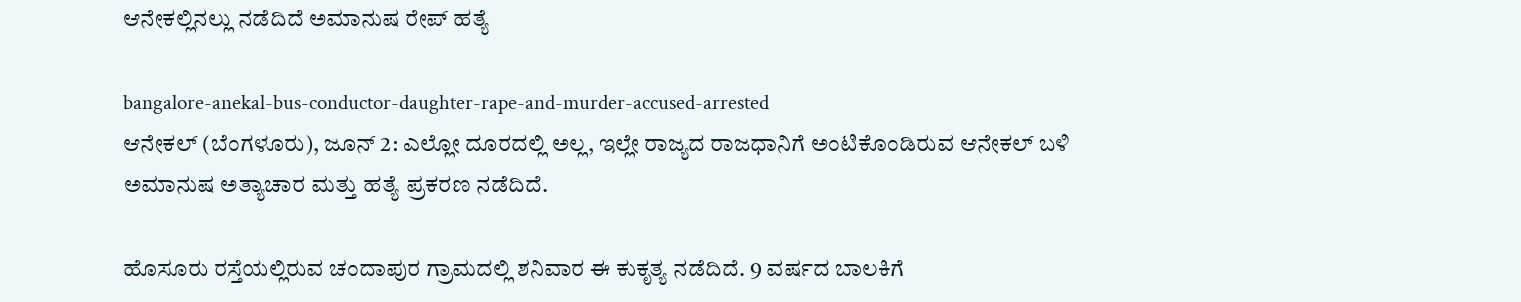ಆನೇಕಲ್ಲಿನಲ್ಲು ನಡೆದಿದೆ ಅಮಾನುಷ ರೇಪ್ ಹತ್ಯೆ

bangalore-anekal-bus-conductor-daughter-rape-and-murder-accused-arrested
ಆನೇಕಲ್ (ಬೆಂಗಳೂರು), ಜೂನ್ 2: ಎಲ್ಲೋ ದೂರದಲ್ಲಿ ಅಲ್ಲ, ಇಲ್ಲೇ ರಾಜ್ಯದ ರಾಜಧಾನಿಗೆ ಅಂಟಿಕೊಂಡಿರುವ ಆನೇಕಲ್ ಬಳಿ ಅಮಾನುಷ ಅತ್ಯಾಚಾರ ಮತ್ತು ಹತ್ಯೆ ಪ್ರಕರಣ ನಡೆದಿದೆ.

ಹೊಸೂರು ರಸ್ತೆಯಲ್ಲಿರುವ ಚಂದಾಪುರ ಗ್ರಾಮದಲ್ಲಿ ಶನಿವಾರ ಈ ಕುಕೃತ್ಯ ನಡೆದಿದೆ. 9 ವರ್ಷದ ಬಾಲಕಿಗೆ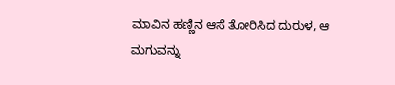ಮಾವಿನ ಹಣ್ಣಿನ ಆಸೆ ತೋರಿಸಿದ ದುರುಳ, ಆ ಮಗುವನ್ನು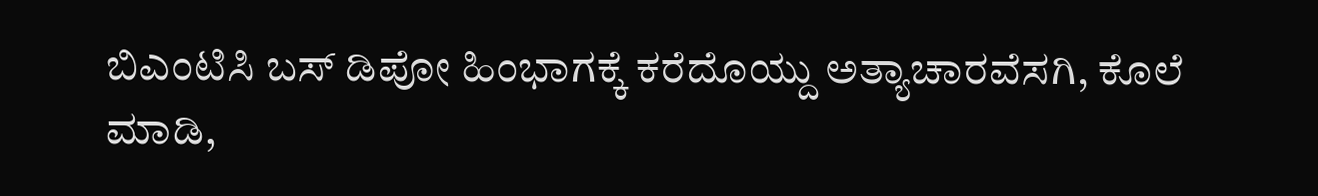ಬಿಎಂಟಿಸಿ ಬಸ್ ಡಿಪೋ ಹಿಂಭಾಗಕ್ಕೆ ಕರೆದೊಯ್ದು ಅತ್ಯಾಚಾರವೆಸಗಿ, ಕೊಲೆ ಮಾಡಿ,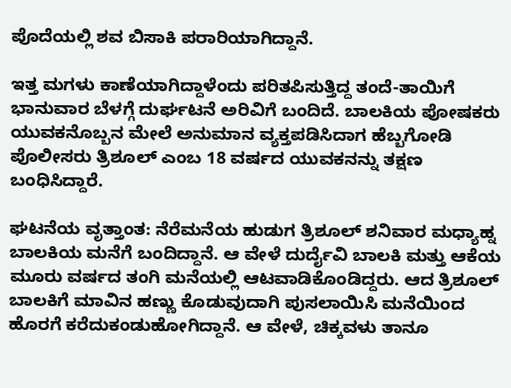ಪೊದೆಯಲ್ಲಿ ಶವ ಬಿಸಾಕಿ ಪರಾರಿಯಾಗಿದ್ದಾನೆ.

ಇತ್ತ ಮಗಳು ಕಾಣೆಯಾಗಿದ್ದಾಳೆಂದು ಪರಿತಪಿಸುತ್ತಿದ್ದ ತಂದೆ-ತಾಯಿಗೆ ಭಾನುವಾರ ಬೆಳಗ್ಗೆ ದುರ್ಘಟನೆ ಅರಿವಿಗೆ ಬಂದಿದೆ. ಬಾಲಕಿಯ ಪೋಷಕರು ಯುವಕನೊಬ್ಬನ ಮೇಲೆ ಅನುಮಾನ ವ್ಯಕ್ತಪಡಿಸಿದಾಗ ಹೆಬ್ಬಗೋಡಿ ಪೊಲೀಸರು ತ್ರಿಶೂಲ್ ಎಂಬ 18 ವರ್ಷದ ಯುವಕನನ್ನು ತಕ್ಷಣ ಬಂಧಿಸಿದ್ದಾರೆ.

ಘಟನೆಯ ವೃತ್ತಾಂತ: ನೆರೆಮನೆಯ ಹುಡುಗ ತ್ರಿಶೂಲ್ ಶನಿವಾರ ಮಧ್ಯಾಹ್ನ ಬಾಲಕಿಯ ಮನೆಗೆ ಬಂದಿದ್ದಾನೆ. ಆ ವೇಳೆ ದುರ್ದೈವಿ ಬಾಲಕಿ ಮತ್ತು ಆಕೆಯ ಮೂರು ವರ್ಷದ ತಂಗಿ ಮನೆಯಲ್ಲಿ ಆಟವಾಡಿಕೊಂಡಿದ್ದರು. ಆದ ತ್ರಿಶೂಲ್ ಬಾಲಕಿಗೆ ಮಾವಿನ ಹಣ್ಣು ಕೊಡುವುದಾಗಿ ಪುಸಲಾಯಿಸಿ ಮನೆಯಿಂದ ಹೊರಗೆ ಕರೆದುಕಂಡುಹೋಗಿದ್ದಾನೆ. ಆ ವೇಳೆ, ಚಿಕ್ಕವಳು ತಾನೂ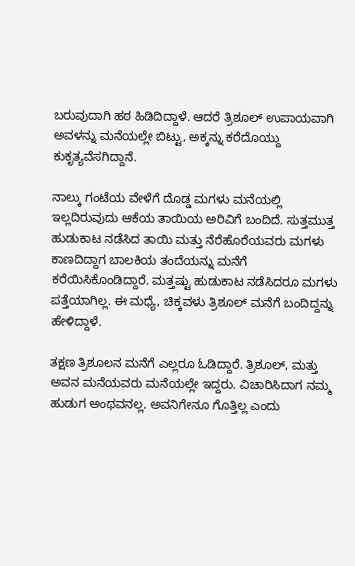ಬರುವುದಾಗಿ ಹಠ ಹಿಡಿದಿದ್ದಾಳೆ. ಆದರೆ ತ್ರಿಶೂಲ್ ಉಪಾಯವಾಗಿ ಅವಳನ್ನು ಮನೆಯಲ್ಲೇ ಬಿಟ್ಟು, ಅಕ್ಕನ್ನು ಕರೆದೊಯ್ದು ಕುಕೃತ್ಯವೆಸಗಿದ್ದಾನೆ.

ನಾಲ್ಕು ಗಂಟೆಯ ವೇಳೆಗೆ ದೊಡ್ಡ ಮಗಳು ಮನೆಯಲ್ಲಿ ಇಲ್ಲದಿರುವುದು ಆಕೆಯ ತಾಯಿಯ ಅರಿವಿಗೆ ಬಂದಿದೆ. ಸುತ್ತಮುತ್ತ ಹುಡುಕಾಟ ನಡೆಸಿದ ತಾಯಿ ಮತ್ತು ನೆರೆಹೊರೆಯವರು ಮಗಳು ಕಾಣದಿದ್ದಾಗ ಬಾಲಕಿಯ ತಂದೆಯನ್ನು ಮನೆಗೆ ಕರೆಯಿಸಿಕೊಂಡಿದ್ದಾರೆ. ಮತ್ತಷ್ಟು ಹುಡುಕಾಟ ನಡೆಸಿದರೂ ಮಗಳು ಪತ್ತೆಯಾಗಿಲ್ಲ. ಈ ಮಧ್ಯೆ, ಚಿಕ್ಕವಳು ತ್ರಿಶೂಲ್ ಮನೆಗೆ ಬಂದಿದ್ದನ್ನು ಹೇಳಿದ್ದಾಳೆ.

ತಕ್ಷಣ ತ್ರಿಶೂಲನ ಮನೆಗೆ ಎಲ್ಲರೂ ಓಡಿದ್ದಾರೆ. ತ್ರಿಶೂಲ್, ಮತ್ತು ಅವನ ಮನೆಯವರು ಮನೆಯಲ್ಲೇ ಇದ್ದರು. ವಿಚಾರಿಸಿದಾಗ ನಮ್ಮ ಹುಡುಗ ಅಂಥವನಲ್ಲ. ಅವನಿಗೇನೂ ಗೊತ್ತಿಲ್ಲ ಎಂದು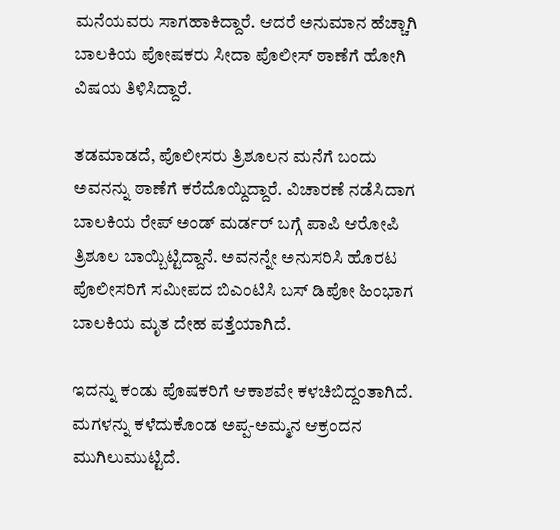ಮನೆಯವರು ಸಾಗಹಾಕಿದ್ದಾರೆ. ಆದರೆ ಅನುಮಾನ ಹೆಚ್ಚಾಗಿ ಬಾಲಕಿಯ ಪೋಷಕರು ಸೀದಾ ಪೊಲೀಸ್ ಠಾಣೆಗೆ ಹೋಗಿ ವಿಷಯ ತಿಳಿಸಿದ್ದಾರೆ.

ತಡಮಾಡದೆ, ಪೊಲೀಸರು ತ್ರಿಶೂಲನ ಮನೆಗೆ ಬಂದು ಅವನನ್ನು ಠಾಣೆಗೆ ಕರೆದೊಯ್ದಿದ್ದಾರೆ. ವಿಚಾರಣೆ ನಡೆಸಿದಾಗ ಬಾಲಕಿಯ ರೇಪ್ ಅಂಡ್ ಮರ್ಡರ್ ಬಗ್ಗೆ ಪಾಪಿ ಆರೋಪಿ ತ್ರಿಶೂಲ ಬಾಯ್ಬಿಟ್ಟಿದ್ದಾನೆ. ಅವನನ್ನೇ ಅನುಸರಿಸಿ ಹೊರಟ ಪೊಲೀಸರಿಗೆ ಸಮೀಪದ ಬಿಎಂಟಿಸಿ ಬಸ್ ಡಿಪೋ ಹಿಂಭಾಗ ಬಾಲಕಿಯ ಮೃತ ದೇಹ ಪತ್ತೆಯಾಗಿದೆ.

ಇದನ್ನು ಕಂಡು ಪೊಷಕರಿಗೆ ಆಕಾಶವೇ ಕಳಚಿಬಿದ್ದಂತಾಗಿದೆ. ಮಗಳನ್ನು ಕಳೆದುಕೊಂಡ ಅಪ್ಪ-ಅಮ್ಮನ ಆಕ್ರಂದನ ಮುಗಿಲುಮುಟ್ಟಿದೆ.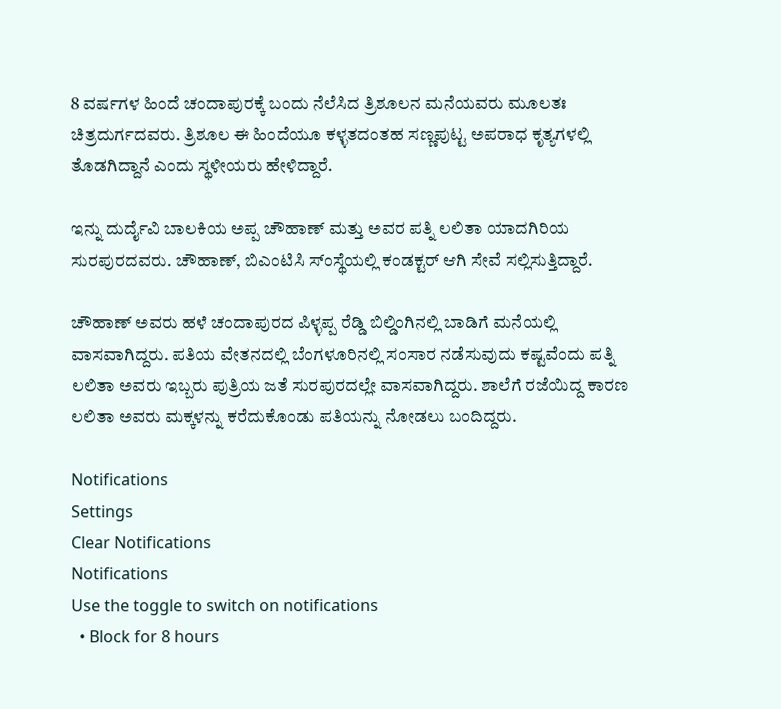8 ವರ್ಷಗಳ ಹಿಂದೆ ಚಂದಾಪುರಕ್ಕೆ ಬಂದು ನೆಲೆಸಿದ ತ್ರಿಶೂಲನ ಮನೆಯವರು ಮೂಲತಃ ಚಿತ್ರದುರ್ಗದವರು. ತ್ರಿಶೂಲ ಈ ಹಿಂದೆಯೂ ಕಳ್ಳತದಂತಹ ಸಣ್ಣಪುಟ್ಟ ಅಪರಾಧ ಕೃತ್ಯಗಳಲ್ಲಿ ತೊಡಗಿದ್ದಾನೆ ಎಂದು ಸ್ಥಳೀಯರು ಹೇಳಿದ್ದಾರೆ.

ಇನ್ನು ದುರ್ದೈವಿ ಬಾಲಕಿಯ ಅಪ್ಪ ಚೌಹಾಣ್ ಮತ್ತು ಅವರ ಪತ್ನಿ ಲಲಿತಾ ಯಾದಗಿರಿಯ ಸುರಪುರದವರು. ಚೌಹಾಣ್, ಬಿಎಂಟಿಸಿ ಸ್ಂಸ್ಥೆಯಲ್ಲಿ ಕಂಡಕ್ಟರ್ ಆಗಿ ಸೇವೆ ಸಲ್ಲಿಸುತ್ತಿದ್ದಾರೆ.

ಚೌಹಾಣ್ ಅವರು ಹಳೆ ಚಂದಾಪುರದ ಪಿಳ್ಳಪ್ಪ ರೆಡ್ಡಿ ಬಿಲ್ಡಿಂಗಿನಲ್ಲಿ ಬಾಡಿಗೆ ಮನೆಯಲ್ಲಿ ವಾಸವಾಗಿದ್ದರು. ಪತಿಯ ವೇತನದಲ್ಲಿ ಬೆಂಗಳೂರಿನಲ್ಲಿ ಸಂಸಾರ ನಡೆಸುವುದು ಕಷ್ಟವೆಂದು ಪತ್ನಿ ಲಲಿತಾ ಅವರು ಇಬ್ಬರು ಪುತ್ರಿಯ ಜತೆ ಸುರಪುರದಲ್ಲೇ ವಾಸವಾಗಿದ್ದರು. ಶಾಲೆಗೆ ರಜೆಯಿದ್ದ ಕಾರಣ ಲಲಿತಾ ಅವರು ಮಕ್ಕಳನ್ನು ಕರೆದುಕೊಂಡು ಪತಿಯನ್ನು ನೋಡಲು ಬಂದಿದ್ದರು.

Notifications
Settings
Clear Notifications
Notifications
Use the toggle to switch on notifications
  • Block for 8 hours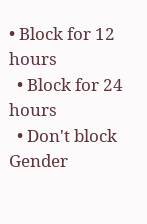• Block for 12 hours
  • Block for 24 hours
  • Don't block
Gender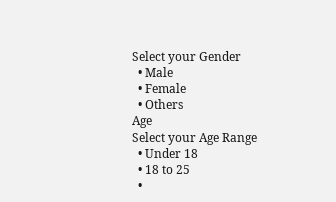Select your Gender
  • Male
  • Female
  • Others
Age
Select your Age Range
  • Under 18
  • 18 to 25
  •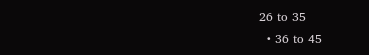26 to 35
  • 36 to 45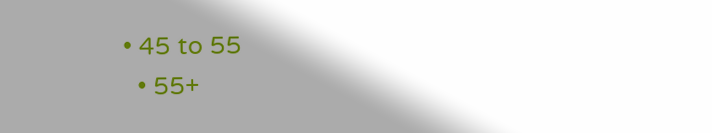• 45 to 55
  • 55+